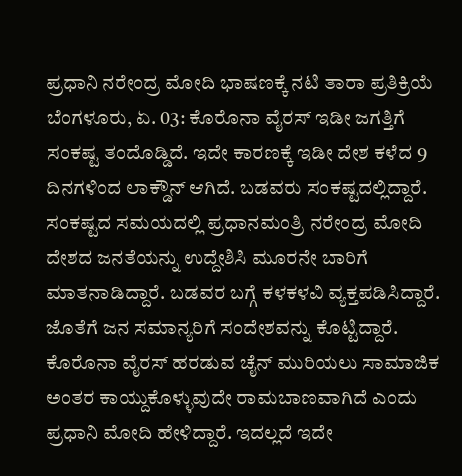ಪ್ರಧಾನಿ ನರೇಂದ್ರ ಮೋದಿ ಭಾಷಣಕ್ಕೆ ನಟಿ ತಾರಾ ಪ್ರತಿಕ್ರಿಯೆ
ಬೆಂಗಳೂರು, ಏ. 03: ಕೊರೊನಾ ವೈರಸ್ ಇಡೀ ಜಗತ್ತಿಗೆ ಸಂಕಷ್ಟ ತಂದೊಡ್ಡಿದೆ. ಇದೇ ಕಾರಣಕ್ಕೆ ಇಡೀ ದೇಶ ಕಳೆದ 9 ದಿನಗಳಿಂದ ಲಾಕ್ಡೌನ್ ಆಗಿದೆ. ಬಡವರು ಸಂಕಷ್ಟದಲ್ಲಿದ್ದಾರೆ. ಸಂಕಷ್ಟದ ಸಮಯದಲ್ಲಿ ಪ್ರಧಾನಮಂತ್ರಿ ನರೇಂದ್ರ ಮೋದಿ ದೇಶದ ಜನತೆಯನ್ನು ಉದ್ದೇಶಿಸಿ ಮೂರನೇ ಬಾರಿಗೆ ಮಾತನಾಡಿದ್ದಾರೆ. ಬಡವರ ಬಗ್ಗೆ ಕಳಕಳವಿ ವ್ಯಕ್ತಪಡಿಸಿದ್ದಾರೆ. ಜೊತೆಗೆ ಜನ ಸಮಾನ್ಯರಿಗೆ ಸಂದೇಶವನ್ನು ಕೊಟ್ಟಿದ್ದಾರೆ. ಕೊರೊನಾ ವೈರಸ್ ಹರಡುವ ಚೈನ್ ಮುರಿಯಲು ಸಾಮಾಜಿಕ ಅಂತರ ಕಾಯ್ದುಕೊಳ್ಳುವುದೇ ರಾಮಬಾಣವಾಗಿದೆ ಎಂದು ಪ್ರಧಾನಿ ಮೋದಿ ಹೇಳಿದ್ದಾರೆ. ಇದಲ್ಲದೆ ಇದೇ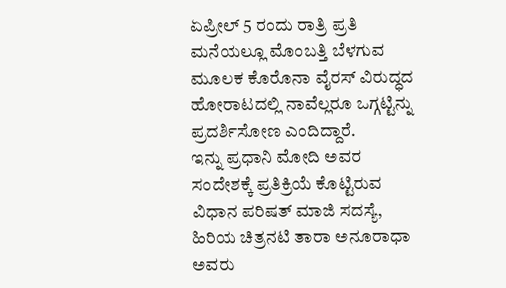ಏಪ್ರೀಲ್ 5 ರಂದು ರಾತ್ರಿ ಪ್ರತಿ ಮನೆಯಲ್ಲೂ ಮೊಂಬತ್ತಿ ಬೆಳಗುವ ಮೂಲಕ ಕೊರೊನಾ ವೈರಸ್ ವಿರುದ್ಧದ ಹೋರಾಟದಲ್ಲಿ ನಾವೆಲ್ಲರೂ ಒಗ್ಗಟ್ಟಿನ್ನು ಪ್ರದರ್ಶಿಸೋಣ ಎಂದಿದ್ದಾರೆ.
ಇನ್ನು ಪ್ರಧಾನಿ ಮೋದಿ ಅವರ ಸಂದೇಶಕ್ಕೆ ಪ್ರತಿಕ್ರಿಯೆ ಕೊಟ್ಟಿರುವ ವಿಧಾನ ಪರಿಷತ್ ಮಾಜಿ ಸದಸ್ಯೆ, ಹಿರಿಯ ಚಿತ್ರನಟಿ ತಾರಾ ಅನೂರಾಧಾ ಅವರು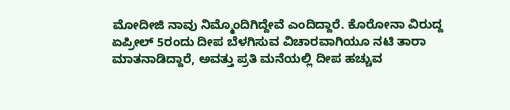ಮೋದೀಜಿ ನಾವು ನಿಮ್ಮೊಂದಿಗಿದ್ದೇವೆ ಎಂದಿದ್ದಾರೆ. ಕೊರೋನಾ ವಿರುದ್ದ ಏಪ್ರೀಲ್ 5ರಂದು ದೀಪ ಬೆಳಗಿಸುವ ವಿಚಾರವಾಗಿಯೂ ನಟಿ ತಾರಾ ಮಾತನಾಡಿದ್ದಾರೆ, ಅವತ್ತು ಪ್ರತಿ ಮನೆಯಲ್ಲಿ ದೀಪ ಹಚ್ಚುವ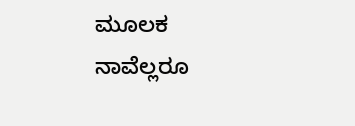ಮೂಲಕ ನಾವೆಲ್ಲರೂ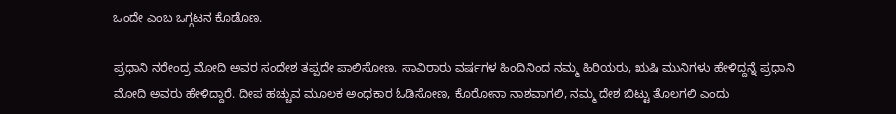ಒಂದೇ ಎಂಬ ಒಗ್ಗಟನ ಕೊಡೊಣ.

ಪ್ರಧಾನಿ ನರೇಂದ್ರ ಮೋದಿ ಅವರ ಸಂದೇಶ ತಪ್ಪದೇ ಪಾಲಿಸೋಣ. ಸಾವಿರಾರು ವರ್ಷಗಳ ಹಿಂದಿನಿಂದ ನಮ್ಮ ಹಿರಿಯರು, ಋಷಿ ಮುನಿಗಳು ಹೇಳಿದ್ದನ್ನೆ ಪ್ರಧಾನಿ ಮೋದಿ ಅವರು ಹೇಳಿದ್ದಾರೆ. ದೀಪ ಹಚ್ಚುವ ಮೂಲಕ ಅಂಧಕಾರ ಓಡಿಸೋಣ, ಕೊರೋನಾ ನಾಶವಾಗಲಿ, ನಮ್ಮ ದೇಶ ಬಿಟ್ಟು ತೊಲಗಲಿ ಎಂದು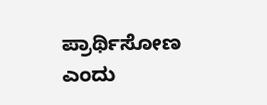ಪ್ರಾರ್ಥಿಸೋಣ ಎಂದು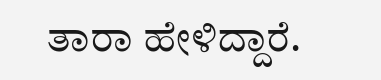ತಾರಾ ಹೇಳಿದ್ದಾರೆ.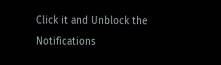Click it and Unblock the Notifications